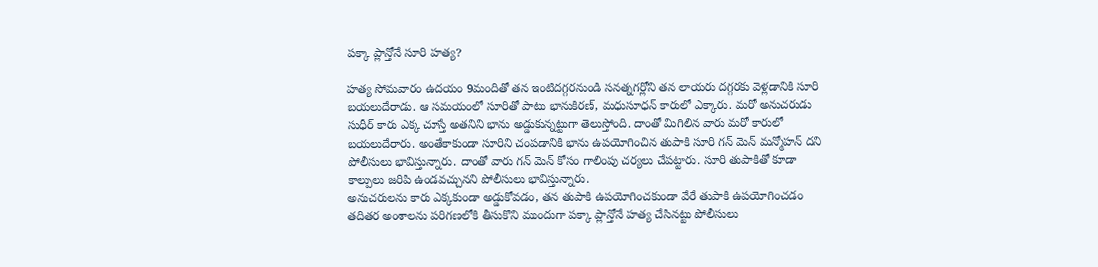పక్కా ప్లాన్తోనే సూరి హత్య?

హత్య సోమవారం ఉదయం 9మందితో తన ఇంటిదగ్గరనుండి సనత్నగర్లోని తన లాయరు దగ్గరకు వెళ్లడానికి సూరి బయలుదేరాడు. ఆ సమయంలో సూరితో పాటు భానుకిరణ్, మధుసూధన్ కారులో ఎక్కారు. మరో అనుచరుడు సుధీర్ కారు ఎక్క చూస్తే అతనిని భాను అడ్డుకున్నట్టుగా తెలుస్తోంది. దాంతో మిగిలిన వారు మరో కారులో బయలుదేరారు. అంతేకాకుండా సూరిని చంపడానికి భాను ఉపయోగించిన తుపాకి సూరి గన్ మెన్ మన్మోహన్ దని పోలీసులు భావిస్తున్నారు. దాంతో వారు గన్ మెన్ కోసం గాలింపు చర్యలు చేపట్టారు. సూరి తుపాకితో కూడా కాల్పులు జరిపి ఉండవచ్చునని పోలీసులు భావిస్తున్నారు.
అనుచరులను కారు ఎక్కకుండా అడ్డుకోవడం, తన తుపాకి ఉపయోగించకుండా వేరే తుపాకి ఉపయోగించడం తదితర అంశాలను పరిగణలోకి తీసుకొని ముందుగా పక్కా ప్లాన్తోనే హత్య చేసినట్టు పోలీసులు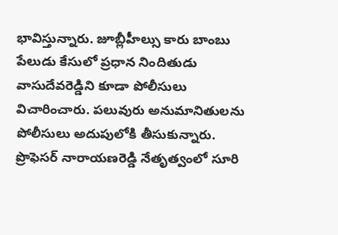భావిస్తున్నారు. జూబ్లీహీల్సు కారు బాంబు పేలుడు కేసులో ప్రధాన నిందితుడు వాసుదేవరెడ్డిని కూడా పోలీసులు విచారించారు. పలువురు అనుమానితులను పోలీసులు అదుపులోకి తీసుకున్నారు. ప్రొఫెసర్ నారాయణరెడ్డి నేతృత్వంలో సూరి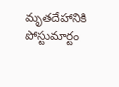మృతదేహానికి పోస్టుమార్టం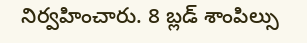నిర్వహించారు. 8 బ్లడ్ శాంపిల్సు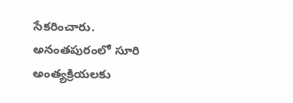సేకరించారు. అనంతపురంలో సూరి అంత్యక్రియలకు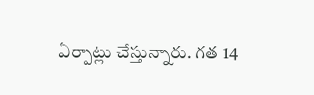ఏర్పాట్లు చేస్తున్నారు. గత 14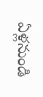ఏళ్లనుండి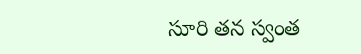సూరి తన స్వంత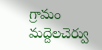గ్రామం మద్దెలచెర్వు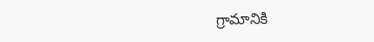గ్రామానికి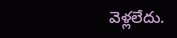వెళ్లలేదు.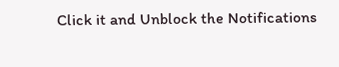Click it and Unblock the Notifications